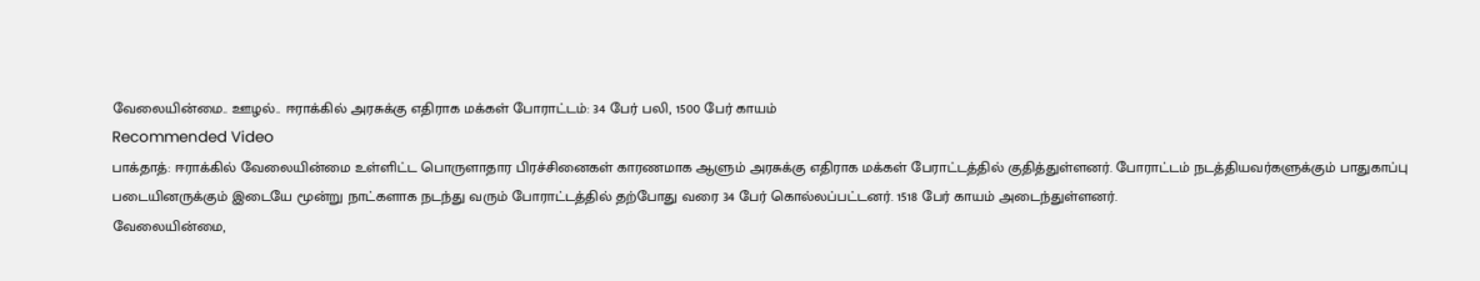வேலையின்மை.. ஊழல்.. ஈராக்கில் அரசுக்கு எதிராக மக்கள் போராட்டம்: 34 பேர் பலி, 1500 பேர் காயம்
Recommended Video
பாக்தாத்: ஈராக்கில் வேலையின்மை உள்ளிட்ட பொருளாதார பிரச்சினைகள் காரணமாக ஆளும் அரசுக்கு எதிராக மக்கள் பேராட்டத்தில் குதித்துள்ளனர். போராட்டம் நடத்தியவர்களுக்கும் பாதுகாப்பு படையினருக்கும் இடையே மூன்று நாட்களாக நடந்து வரும் போராட்டத்தில் தற்போது வரை 34 பேர் கொல்லப்பட்டனர். 1518 பேர் காயம் அடைந்துள்ளனர்.
வேலையின்மை,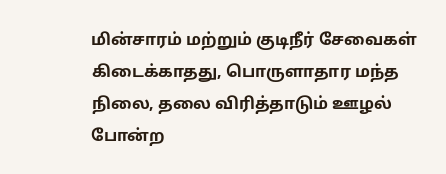மின்சாரம் மற்றும் குடிநீர் சேவைகள் கிடைக்காதது, பொருளாதார மந்த நிலை, தலை விரித்தாடும் ஊழல் போன்ற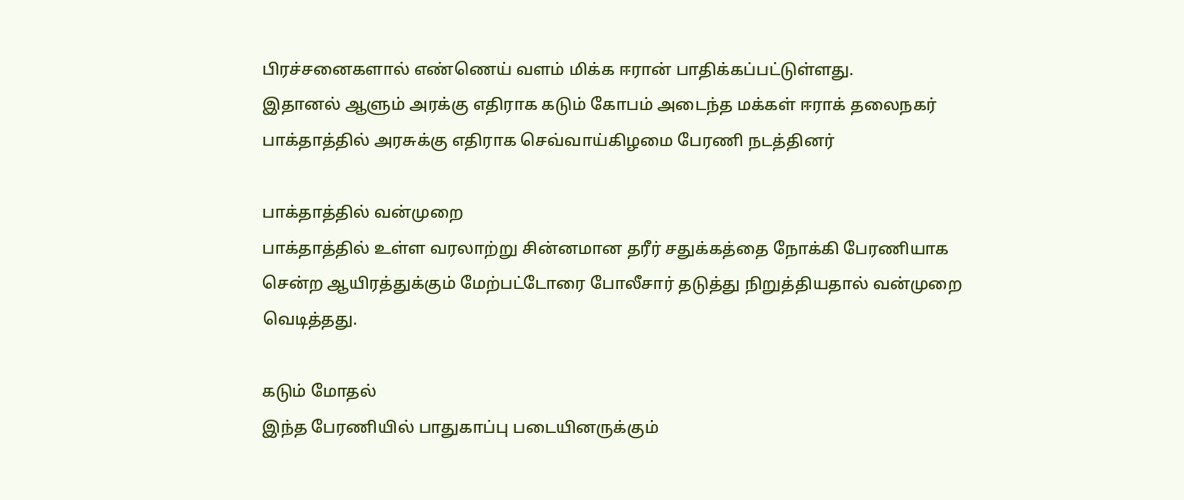பிரச்சனைகளால் எண்ணெய் வளம் மிக்க ஈரான் பாதிக்கப்பட்டுள்ளது.
இதானல் ஆளும் அரக்கு எதிராக கடும் கோபம் அடைந்த மக்கள் ஈராக் தலைநகர் பாக்தாத்தில் அரசுக்கு எதிராக செவ்வாய்கிழமை பேரணி நடத்தினர்

பாக்தாத்தில் வன்முறை
பாக்தாத்தில் உள்ள வரலாற்று சின்னமான தரீர் சதுக்கத்தை நோக்கி பேரணியாக சென்ற ஆயிரத்துக்கும் மேற்பட்டோரை போலீசார் தடுத்து நிறுத்தியதால் வன்முறை வெடித்தது.

கடும் மோதல்
இந்த பேரணியில் பாதுகாப்பு படையினருக்கும்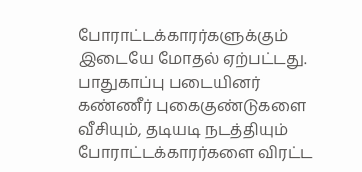போராட்டக்காரர்களுக்கும் இடையே மோதல் ஏற்பட்டது. பாதுகாப்பு படையினர் கண்ணீர் புகைகுண்டுகளை வீசியும், தடியடி நடத்தியும் போராட்டக்காரர்களை விரட்ட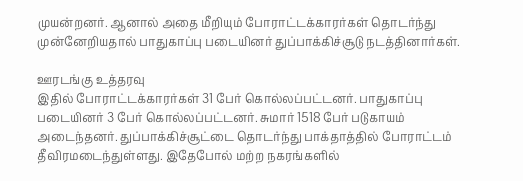முயன்றனர். ஆனால் அதை மீறியும் போராட்டக்காரர்கள் தொடர்ந்து முன்னேறியதால் பாதுகாப்பு படையினர் துப்பாக்கிச்சூடு நடத்தினார்கள்.

ஊரடங்கு உத்தரவு
இதில் போராட்டக்காரர்கள் 31 பேர் கொல்லப்பட்டனர். பாதுகாப்பு படையினர் 3 பேர் கொல்லப்பட்டனர். சுமார் 1518 பேர் படுகாயம் அடைந்தனர். துப்பாக்கிச்சூட்டை தொடர்ந்து பாக்தாத்தில் போராட்டம் தீவிரமடைந்துள்ளது. இதேபோல் மற்ற நகரங்களில்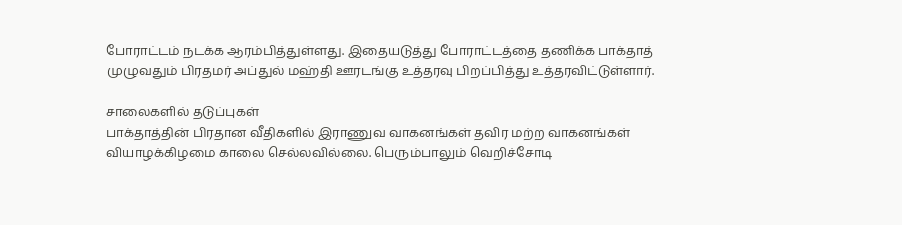போராட்டம் நடக்க ஆரம்பித்துள்ளது. இதையடுத்து போராட்டத்தை தணிக்க பாக்தாத் முழுவதும் பிரதமர் அப்துல் மஹ்தி ஊரடங்கு உத்தரவு பிறப்பித்து உத்தரவிட்டுள்ளார்.

சாலைகளில் தடுப்புகள்
பாக்தாத்தின் பிரதான வீதிகளில் இராணுவ வாகனங்கள் தவிர மற்ற வாகனங்கள் வியாழக்கிழமை காலை செல்லவில்லை. பெரும்பாலும் வெறிச்சோடி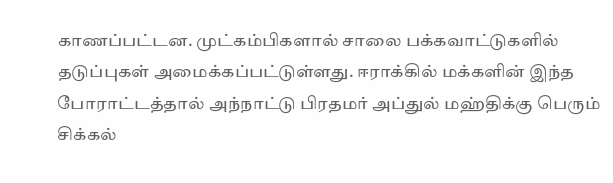காணப்பட்டன. முட்கம்பிகளால் சாலை பக்கவாட்டுகளில் தடுப்புகள் அமைக்கப்பட்டுள்ளது. ஈராக்கில் மக்களின் இந்த போராட்டத்தால் அந்நாட்டு பிரதமர் அப்துல் மஹ்திக்கு பெரும் சிக்கல்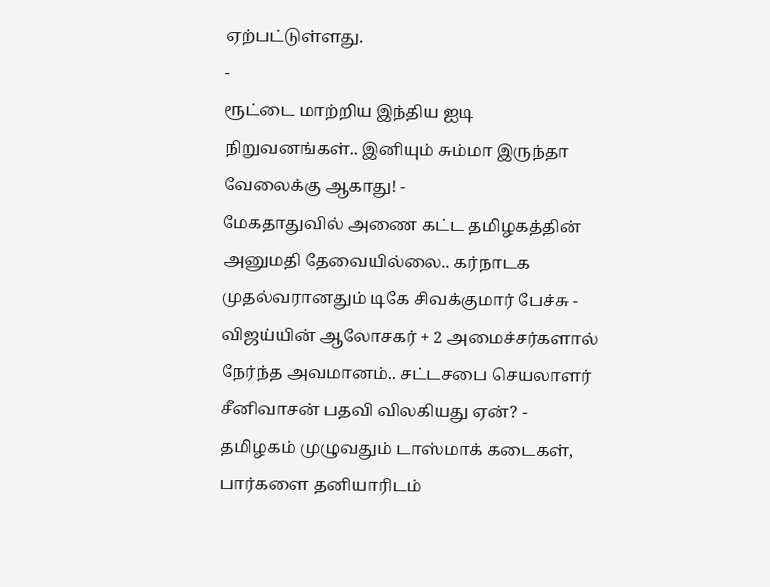ஏற்பட்டுள்ளது.
-
ரூட்டை மாற்றிய இந்திய ஐடி நிறுவனங்கள்.. இனியும் சும்மா இருந்தா வேலைக்கு ஆகாது! -
மேகதாதுவில் அணை கட்ட தமிழகத்தின் அனுமதி தேவையில்லை.. கர்நாடக முதல்வரானதும் டிகே சிவக்குமார் பேச்சு -
விஜய்யின் ஆலோசகர் + 2 அமைச்சர்களால் நேர்ந்த அவமானம்.. சட்டசபை செயலாளர் சீனிவாசன் பதவி விலகியது ஏன்? -
தமிழகம் முழுவதும் டாஸ்மாக் கடைகள், பார்களை தனியாரிடம்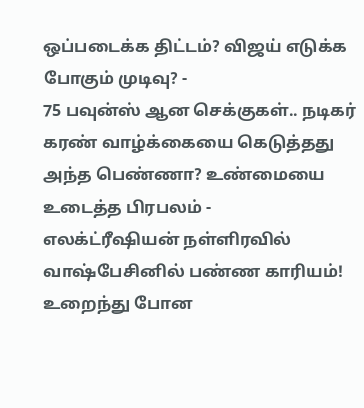ஒப்படைக்க திட்டம்? விஜய் எடுக்க போகும் முடிவு? -
75 பவுன்ஸ் ஆன செக்குகள்.. நடிகர் கரண் வாழ்க்கையை கெடுத்தது அந்த பெண்ணா? உண்மையை உடைத்த பிரபலம் -
எலக்ட்ரீஷியன் நள்ளிரவில் வாஷ்பேசினில் பண்ண காரியம்! உறைந்து போன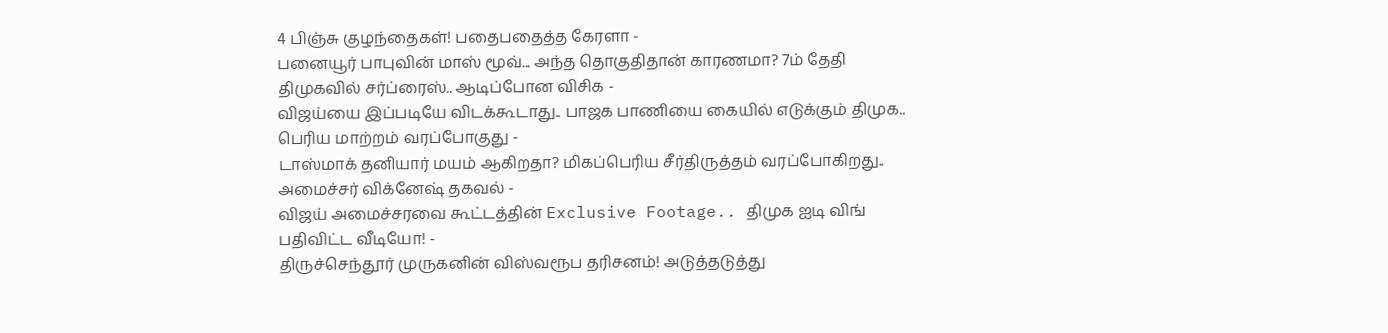4 பிஞ்சு குழந்தைகள்! பதைபதைத்த கேரளா -
பனையூர் பாபுவின் மாஸ் மூவ்... அந்த தொகுதிதான் காரணமா? 7ம் தேதி திமுகவில் சர்ப்ரைஸ்.. ஆடிப்போன விசிக -
விஜய்யை இப்படியே விடக்கூடாது.. பாஜக பாணியை கையில் எடுக்கும் திமுக.. பெரிய மாற்றம் வரப்போகுது -
டாஸ்மாக் தனியார் மயம் ஆகிறதா? மிகப்பெரிய சீர்திருத்தம் வரப்போகிறது.. அமைச்சர் விக்னேஷ் தகவல் -
விஜய் அமைச்சரவை கூட்டத்தின் Exclusive Footage.. திமுக ஐடி விங் பதிவிட்ட வீடியோ! -
திருச்செந்தூர் முருகனின் விஸ்வரூப தரிசனம்! அடுத்தடுத்து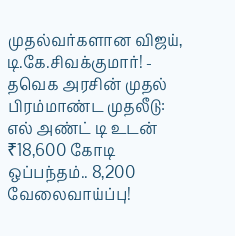முதல்வர்களான விஜய், டி.கே.சிவக்குமார்! -
தவெக அரசின் முதல் பிரம்மாண்ட முதலீடு: எல் அண்ட் டி உடன் ₹18,600 கோடி ஒப்பந்தம்.. 8,200 வேலைவாய்ப்பு!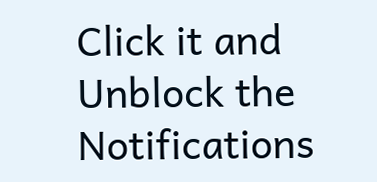Click it and Unblock the Notifications